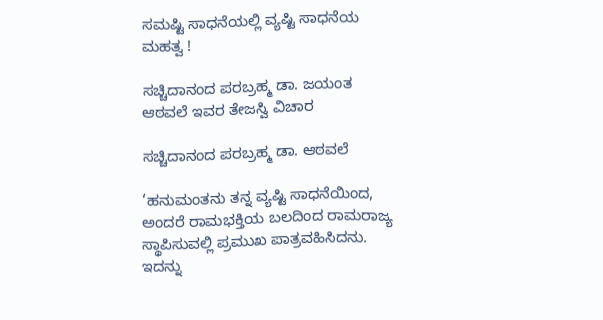ಸಮಷ್ಟಿ ಸಾಧನೆಯಲ್ಲಿ ವ್ಯಷ್ಟಿ ಸಾಧನೆಯ ಮಹತ್ವ !

ಸಚ್ಚಿದಾನಂದ ಪರಬ್ರಹ್ಮ ಡಾ. ಜಯಂತ ಆಠವಲೆ ಇವರ ತೇಜಸ್ವಿ ವಿಚಾರ

ಸಚ್ಚಿದಾನಂದ ಪರಬ್ರಹ್ಮ ಡಾ. ಆಠವಲೆ

‘ಹನುಮಂತನು ತನ್ನ ವ್ಯಷ್ಟಿ ಸಾಧನೆಯಿಂದ, ಅಂದರೆ ರಾಮಭಕ್ತಿಯ ಬಲದಿಂದ ರಾಮರಾಜ್ಯ ಸ್ಥಾಪಿಸುವಲ್ಲಿ ಪ್ರಮುಖ ಪಾತ್ರವಹಿಸಿದನು. ಇದನ್ನು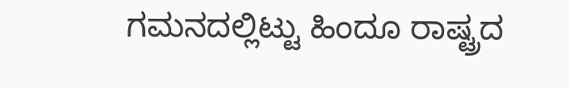ಗಮನದಲ್ಲಿಟ್ಟು ಹಿಂದೂ ರಾಷ್ಟ್ರದ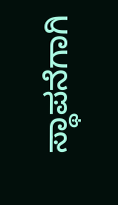ಸ್ಥಾಪನೆಗಾಗಿ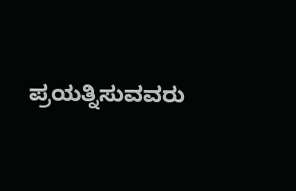ಪ್ರಯತ್ನಿಸುವವರು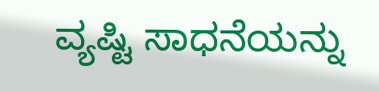ವ್ಯಷ್ಟಿ ಸಾಧನೆಯನ್ನು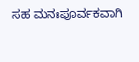ಸಹ ಮನಃಪೂರ್ವಕವಾಗಿ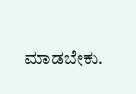ಮಾಡಬೇಕು.